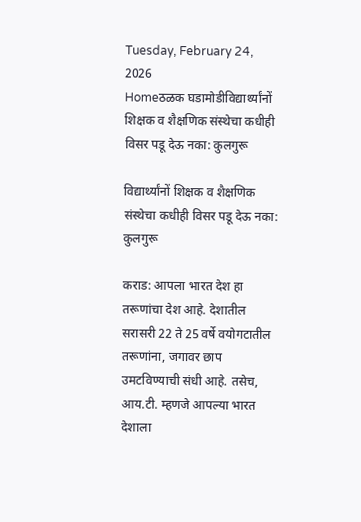Tuesday, February 24, 2026
Homeठळक घडामोडीविद्यार्थ्यांनों शिक्षक व शैक्षणिक संस्थेचा कधीही विसर पडू देऊ नका: कुलगुरू

विद्यार्थ्यांनों शिक्षक व शैक्षणिक संस्थेचा कधीही विसर पडू देऊ नका: कुलगुरू

कराड: आपला भारत देश हा तरूणांचा देश आहे. देशातील सरासरी 22 ते 25 वर्षे वयोगटातील तरूणांना, जगावर छाप उमटविण्याची संधी आहे. तसेच, आय.टी. म्हणजे आपल्या भारत देशाला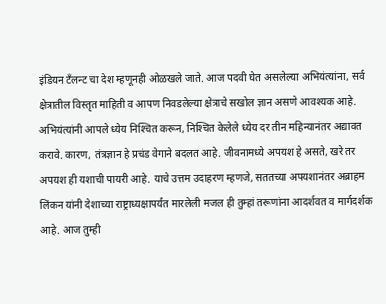इंडियन टँलन्ट चा देश म्हणूनही ओळखले जाते. आज पदवी घेत असलेल्या अभियंत्यांना, सर्व क्षेत्रातील विस्तृत माहिती व आपण निवडलेल्या क्षेत्राचे सखोल ज्ञान असणे आवश्यक आहे. अभियंत्यांनी आपले ध्येय निश्‍चित करून, निश्‍चित केलेले ध्येय दर तीन महिन्यानंतर अद्यावत करावे. कारण, तंत्रज्ञान हे प्रचंड वेगाने बदलत आहे. जीवनामध्ये अपयश हे असते, खरे तर अपयश ही यशाची पायरी आहे. याचे उत्तम उदाहरण म्हणजे, सततच्या अपयशानंतर अब्राहम लिंकन यांनी देशाच्या राष्ट्राध्यक्षापर्यंत मारलेली मजल ही तुम्हां तरूणांना आदर्शवत व मार्गदर्शक आहे. आज तुम्ही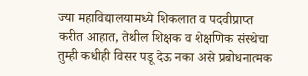ज्या महाविद्यालयामध्ये शिकलात व पदवीप्राप्त करीत आहात, तेथील शिक्षक व शेक्षणिक संस्थेचा तुम्ही कधीही विसर पडू देऊ नका असे प्रबोधनात्मक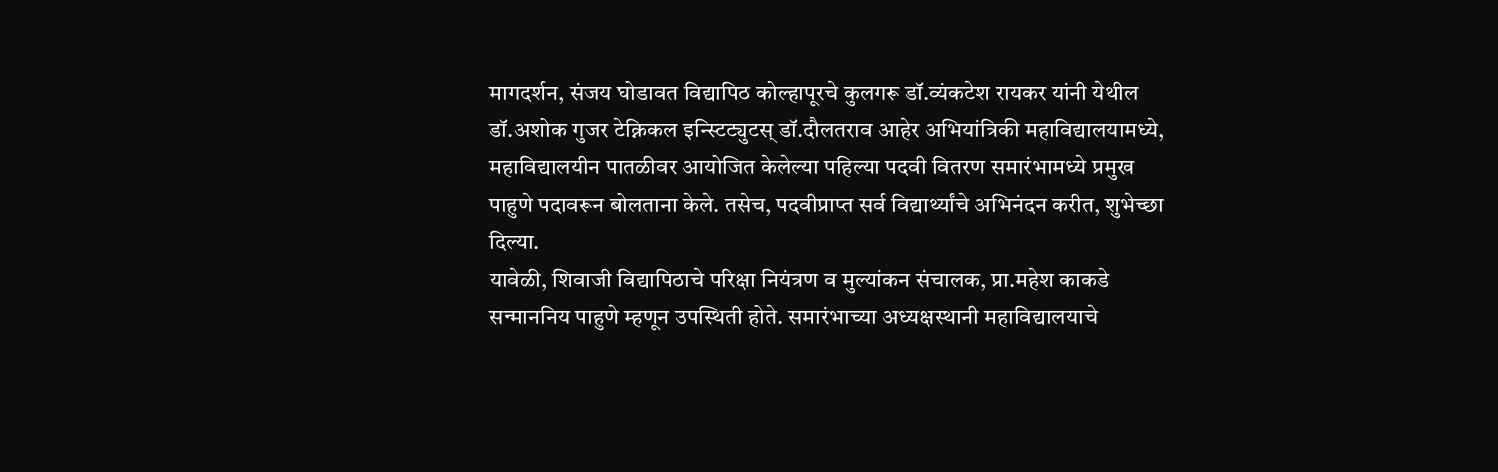मागदर्शन, संजय घोडावत विद्यापिठ कोल्हापूरचे कुलगरू डॉ.व्यंकटेश रायकर यांनी येथील डॉ.अशोक गुजर टेक्निकल इन्स्टिट्युटस् डॉ.दौलतराव आहेर अभियांत्रिकी महाविद्यालयामध्ये, महाविद्यालयीन पातळीवर आयोजित केलेल्या पहिल्या पदवी वितरण समारंभामध्ये प्रमुख पाहुणे पदावरून बोलताना केले. तसेच, पदवीप्राप्त सर्व विद्यार्थ्यांचे अभिनंदन करीत, शुभेच्छा दिल्या.
यावेळी, शिवाजी विद्यापिठाचे परिक्षा नियंत्रण व मुल्यांकन संचालक, प्रा.महेश काकडे सन्माननिय पाहुणे म्हणून उपस्थिती होते. समारंभाच्या अध्यक्षस्थानी महाविद्यालयाचे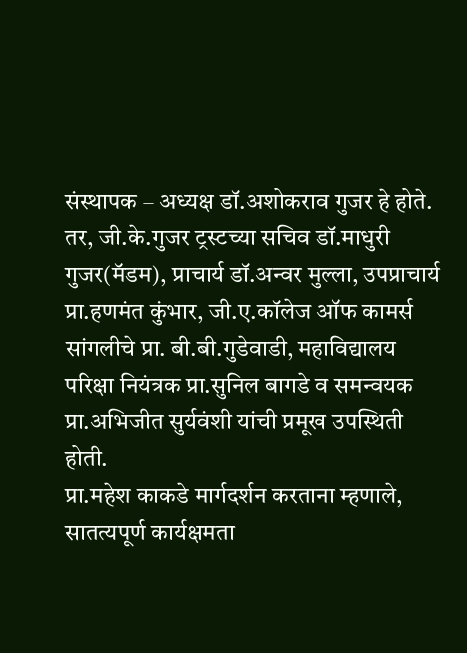संस्थापक – अध्यक्ष डॉ.अशोकराव गुजर हे होते. तर, जी.के.गुजर ट्रस्टच्या सचिव डॉ.माधुरी गुजर(मॅडम), प्राचार्य डॉ.अन्वर मुल्ला, उपप्राचार्य प्रा.हणमंत कुंभार, जी.ए.कॉलेज ऑफ कामर्स सांगलीचे प्रा. बी.बी.गुडेवाडी, महाविद्यालय परिक्षा नियंत्रक प्रा.सुनिल बागडे व समन्वयक प्रा.अभिजीत सुर्यवंशी यांची प्रमूख उपस्थिती होती.
प्रा.महेश काकडे मार्गदर्शन करताना म्हणाले, सातत्यपूर्ण कार्यक्षमता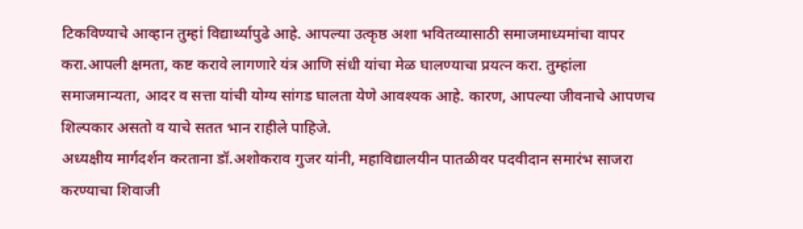टिकविण्याचे आव्हान तुम्हां विद्यार्थ्यापुढे आहे. आपल्या उत्कृष्ठ अशा भवितव्यासाठी समाजमाध्यमांचा वापर करा.आपली क्षमता, कष्ट करावे लागणारे यंत्र आणि संधी यांचा मेळ घालण्याचा प्रयत्न करा. तुम्हांला समाजमान्यता, आदर व सत्ता यांची योग्य सांगड घालता येणे आवश्यक आहे. कारण, आपल्या जीवनाचे आपणच शिल्पकार असतो व याचे सतत भान राहीले पाहिजे.
अध्यक्षीय मार्गदर्शन करताना डॉ.अशोकराव गुजर यांनी, महाविद्यालयीन पातळीवर पदवीदान समारंभ साजरा करण्याचा शिवाजी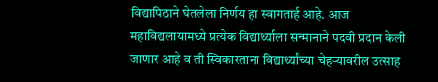विद्यापिठाने घेतलेला निर्णय हा स्वागतार्ह आहे. आज महाविद्यलायामध्ये प्रत्येक विद्यार्थ्याला सन्मानाने पदवी प्रदान केली जाणार आहे व ती स्विकारताना विद्यार्थ्यांच्या चेहर्‍यावरील उत्साह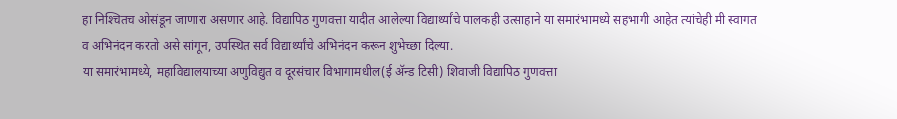हा निश्‍चितच ओसंडून जाणारा असणार आहे. विद्यापिठ गुणवत्ता यादीत आलेल्या विद्यार्थ्यांचे पालकही उत्साहाने या समारंभामध्ये सहभागी आहेत त्यांचेही मी स्वागत व अभिनंदन करतो असे सांगून, उपस्थित सर्व विद्यार्थ्यांचे अभिनंदन करून शुभेच्छा दिल्या.
या समारंभामध्ये, महाविद्यालयाच्या अणुविद्युत व दूरसंचार विभागामधील(ई अ‍ॅन्ड टिसी) शिवाजी विद्यापिठ गुणवत्ता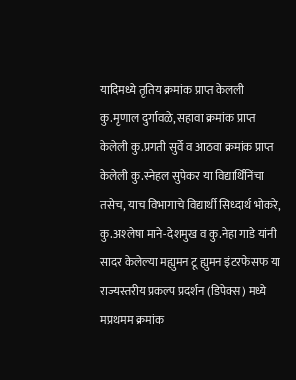यादिमध्ये तृतिय क्रमांक प्राप्त केलली कु.मृणाल दुर्गावळे, सहावा क्रमांक प्राप्त केलेली कु.प्रगती सुर्वे व आठवा क्रमांक प्राप्त केलेली कु.स्नेहल सुपेकर या विद्यार्थिनिंचा तसेच, याच विभागाचे विद्यार्थी सिध्दार्थ भोकरे, कु.अश्‍लेषा माने-देशमुख व कु.नेहा गाडे यांनी सादर केलेल्या मह्युमन टू ह्युमन इंटरफेसफ या राज्यस्तरीय प्रकल्प प्रदर्शन (डिपेक्स) मध्ये मप्रथमम क्रमांक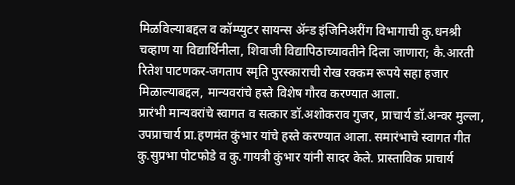मिळविल्याबद्दल व कॉम्प्युटर सायन्स अ‍ॅन्ड इंजिनिअरींग विभागाची कु.धनश्री चव्हाण या विद्यार्थिनीला, शिवाजी विद्यापिठाच्यावतीने दिला जाणारा; कै.आरती रितेश पाटणकर-जगताप स्मृति पुरस्काराची रोख रक्कम रूपये सहा हजार मिळाल्याबद्दल, मान्यवरांचे हस्ते विशेष गौरव करण्यात आला.
प्रारंभी मान्यवरांचे स्वागत व सत्कार डॉ.अशोकराव गुजर, प्राचार्य डॉ.अन्वर मुल्ला, उपप्राचार्य प्रा.हणमंत कुंभार यांचे हस्ते करण्यात आला. समारंभाचे स्वागत गीत कु.सुप्रभा पोटफोडे व कु.गायत्री कुंभार यांनी सादर केले. प्रास्ताविक प्राचार्य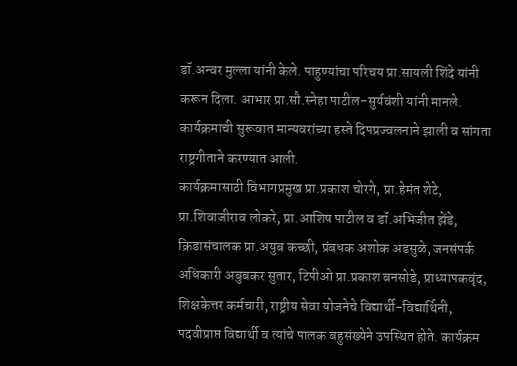डॉ.अन्वर मुल्ला यांनी केले. पाहुण्यांचा परिचय प्रा.सायली शिंदे यांनी करून दिला. आभार प्रा.सौ.स्नेहा पाटील-सुर्यवंशी यांनी मानले. कार्यक्रमाची सुरूवात मान्यवरांच्या हस्ते दिपप्रज्वलनाने झाली व सांगता राष्ट्रगीताने करण्यात आली.
कार्यक्रमासाठी विभागप्रमुख प्रा.प्रकाश चोरगे, प्रा.हेमंत शेटे, प्रा.शिवाजीराव लोकरे, प्रा.आशिष पाटील व डॉ.अभिजीत झेंडे, क्रिडासंचालक प्रा.अयुब कच्छी, प्रंबधक अशोक अडसुळे, जनसंपर्क अधिकारी अबुबकर सुतार, टिपीओ प्रा.प्रकाश बनसोडे, प्राध्यापकवृंद, शिक्षकेत्तर कर्मचारी, राष्ट्रीय सेवा योजनेचे विद्यार्थी-विद्यार्थिनी, पदवीप्राप्त विद्यार्थी व त्यांचे पालक बहुसंख्येने उपस्थित होते. कार्यक्रम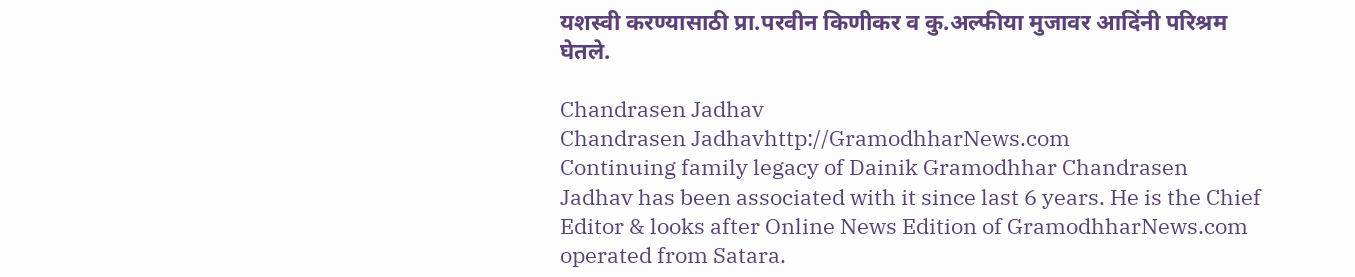यशस्वी करण्यासाठी प्रा.परवीन किणीकर व कु.अल्फीया मुजावर आदिंनी परिश्रम घेतले.

Chandrasen Jadhav
Chandrasen Jadhavhttp://GramodhharNews.com
Continuing family legacy of Dainik Gramodhhar Chandrasen Jadhav has been associated with it since last 6 years. He is the Chief Editor & looks after Online News Edition of GramodhharNews.com operated from Satara.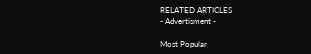RELATED ARTICLES
- Advertisment -

Most Popular